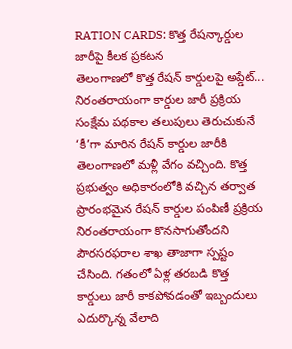RATION CARDS: కొత్త రేషన్కార్డుల జారీపై కీలక ప్రకటన
తెలంగాణలో కొత్త రేషన్ కార్డులపై అప్డేట్... నిరంతరాయంగా కార్డుల జారీ ప్రక్రియ
సంక్షేమ పథకాల తలుపులు తెరుచుకునే ‘కీ’గా మారిన రేషన్ కార్డుల జారీకి తెలంగాణలో మళ్లీ వేగం వచ్చింది. కొత్త ప్రభుత్వం అధికారంలోకి వచ్చిన తర్వాత ప్రారంభమైన రేషన్ కార్డుల పంపిణీ ప్రక్రియ నిరంతరాయంగా కొనసాగుతోందని పౌరసరఫరాల శాఖ తాజాగా స్పష్టం చేసింది. గతంలో ఏళ్ల తరబడి కొత్త కార్డులు జారీ కాకపోవడంతో ఇబ్బందులు ఎదుర్కొన్న వేలాది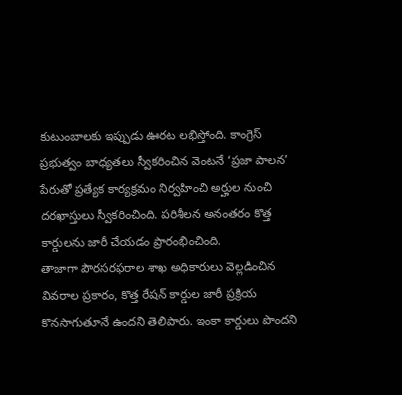కుటుంబాలకు ఇప్పుడు ఊరట లభిస్తోంది. కాంగ్రెస్ ప్రభుత్వం బాధ్యతలు స్వీకరించిన వెంటనే ‘ప్రజా పాలన’ పేరుతో ప్రత్యేక కార్యక్రమం నిర్వహించి అర్హుల నుంచి దరఖాస్తులు స్వీకరించింది. పరిశీలన అనంతరం కొత్త కార్డులను జారీ చేయడం ప్రారంభించింది.
తాజాగా పౌరసరఫరాల శాఖ అధికారులు వెల్లడించిన వివరాల ప్రకారం, కొత్త రేషన్ కార్డుల జారీ ప్రక్రియ కొనసాగుతూనే ఉందని తెలిపారు. ఇంకా కార్డులు పొందని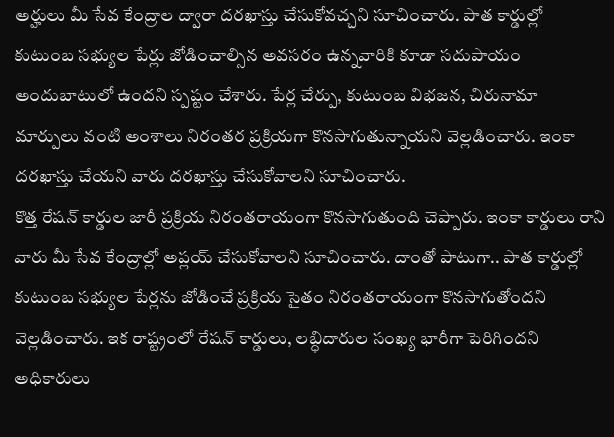అర్హులు మీ సేవ కేంద్రాల ద్వారా దరఖాస్తు చేసుకోవచ్చని సూచించారు. పాత కార్డుల్లో కుటుంబ సభ్యుల పేర్లు జోడించాల్సిన అవసరం ఉన్నవారికి కూడా సదుపాయం అందుబాటులో ఉందని స్పష్టం చేశారు. పేర్ల చేర్పు, కుటుంబ విభజన, చిరునామా మార్పులు వంటి అంశాలు నిరంతర ప్రక్రియగా కొనసాగుతున్నాయని వెల్లడించారు. ఇంకా దరఖాస్తు చేయని వారు దరఖాస్తు చేసుకోవాలని సూచించారు.
కొత్త రేషన్ కార్డుల జారీ ప్రక్రియ నిరంతరాయంగా కొనసాగుతుంది చెప్పారు. ఇంకా కార్డులు రాని వారు మీ సేవ కేంద్రాల్లో అప్లయ్ చేసుకోవాలని సూచించారు. దాంతో పాటుగా.. పాత కార్డుల్లో కుటుంబ సభ్యుల పేర్లను జోడించే ప్రక్రియ సైతం నిరంతరాయంగా కొనసాగుతోందని వెల్లడించారు. ఇక రాష్ట్రంలో రేషన్ కార్డులు, లబ్ధిదారుల సంఖ్య భారీగా పెరిగిందని అధికారులు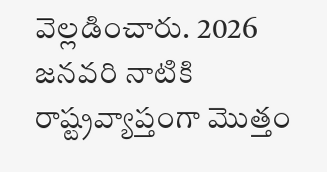వెల్లడించారు. 2026 జనవరి నాటికి రాష్ట్రవ్యాప్తంగా మొత్తం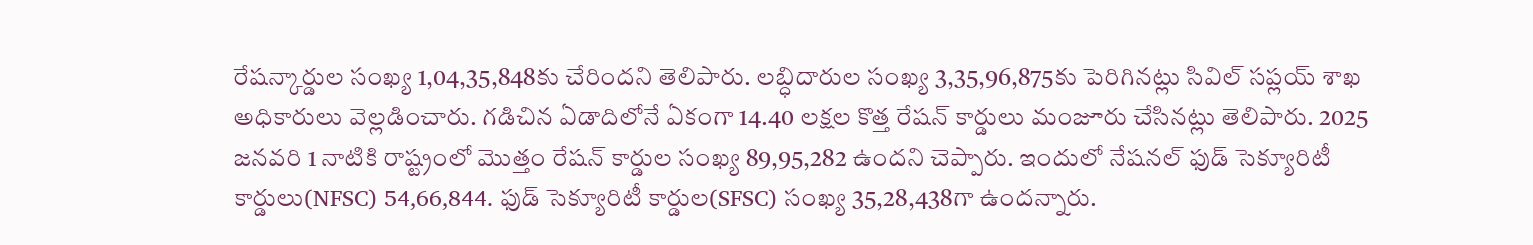రేషన్కార్డుల సంఖ్య 1,04,35,848కు చేరిందని తెలిపారు. లబ్ధిదారుల సంఖ్య 3,35,96,875కు పెరిగినట్లు సివిల్ సప్లయ్ శాఖ అధికారులు వెల్లడించారు. గడిచిన ఏడాదిలోనే ఏకంగా 14.40 లక్షల కొత్త రేషన్ కార్డులు మంజూరు చేసినట్లు తెలిపారు. 2025 జనవరి 1 నాటికి రాష్ట్రంలో మొత్తం రేషన్ కార్డుల సంఖ్య 89,95,282 ఉందని చెప్పారు. ఇందులో నేషనల్ ఫుడ్ సెక్యూరిటీ కార్డులు(NFSC) 54,66,844. ఫుడ్ సెక్యూరిటీ కార్డుల(SFSC) సంఖ్య 35,28,438గా ఉందన్నారు.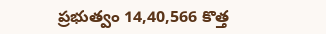ప్రభుత్వం 14,40,566 కొత్త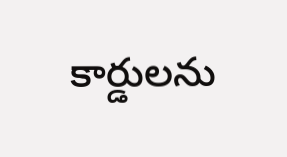కార్డులను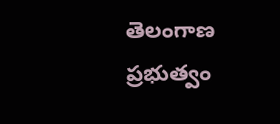తెలంగాణ ప్రభుత్వం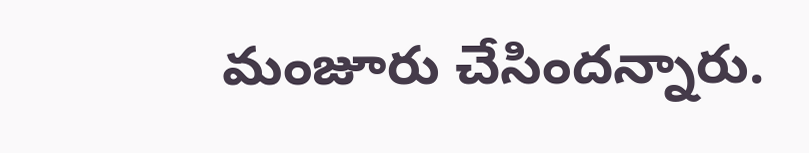మంజూరు చేసిందన్నారు.